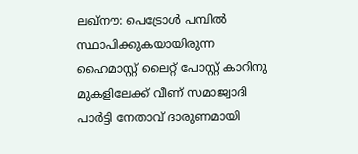ലഖ്നൗ: പെട്രോള്‍ പമ്പില്‍ സ്ഥാപിക്കുകയായിരുന്ന ഹൈമാസ്റ്റ് ലൈറ്റ് പോസ്റ്റ് കാറിനു മുകളിലേക്ക് വീണ് സമാജ്വാദി പാര്‍ട്ടി നേതാവ് ദാരുണമായി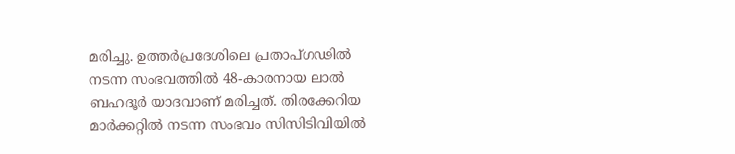മരിച്ചു. ഉത്തര്‍പ്രദേശിലെ പ്രതാപ്ഗഢില്‍ നടന്ന സംഭവത്തില്‍ 48-കാരനായ ലാല്‍ ബഹദൂര്‍ യാദവാണ് മരിച്ചത്. തിരക്കേറിയ മാര്‍ക്കറ്റില്‍ നടന്ന സംഭവം സിസിടിവിയില്‍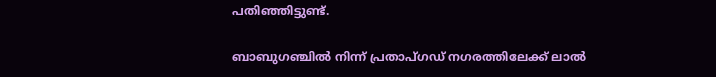പതിഞ്ഞിട്ടുണ്ട്.

ബാബുഗഞ്ചില്‍ നിന്ന് പ്രതാപ്ഗഡ് നഗരത്തിലേക്ക് ലാല്‍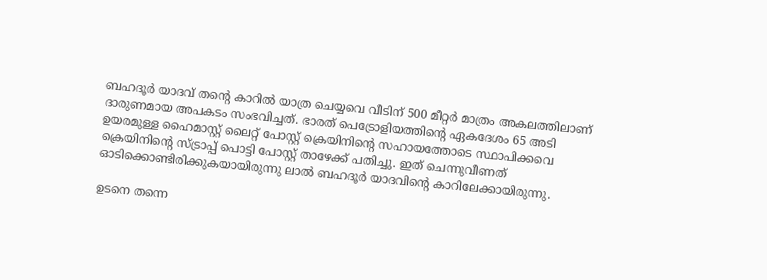ബഹദൂര്‍ യാദവ് തന്റെ കാറില്‍ യാത്ര ചെയ്യവെ വീടിന് 500 മീറ്റര്‍ മാത്രം അകലത്തിലാണ് ദാരുണമായ അപകടം സംഭവിച്ചത്. ഭാരത് പെട്രോളിയത്തിന്റെ ഏകദേശം 65 അടി ഉയരമുള്ള ഹൈമാസ്റ്റ് ലൈറ്റ് പോസ്റ്റ് ക്രെയിനിന്റെ സഹായത്തോടെ സ്ഥാപിക്കവെ ക്രെയിനിന്റെ സ്ട്രാപ്പ് പൊട്ടി പോസ്റ്റ് താഴേക്ക് പതിച്ചു. ഇത് ചെന്നുവീണത് ഓടിക്കൊണ്ടിരിക്കുകയായിരുന്നു ലാല്‍ ബഹദൂര്‍ യാദവിന്റെ കാറിലേക്കായിരുന്നു.

ഉടനെ തന്നെ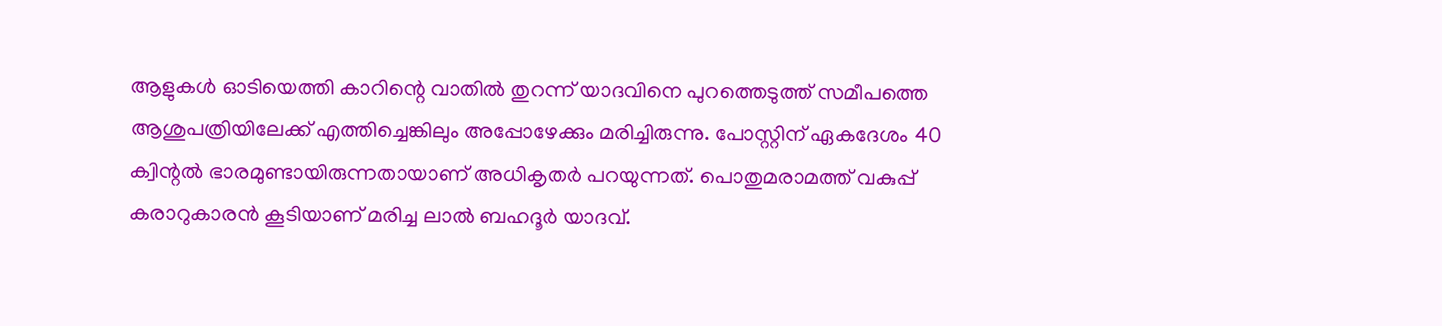ആളുകള്‍ ഓടിയെത്തി കാറിന്റെ വാതില്‍ തുറന്ന് യാദവിനെ പുറത്തെടുത്ത് സമീപത്തെ ആശുപത്രിയിലേക്ക് എത്തിച്ചെങ്കിലും അപ്പോഴേക്കും മരിച്ചിരുന്നു. പോസ്റ്റിന് ഏകദേശം 40 ക്വിന്റല്‍ ഭാരമുണ്ടായിരുന്നതായാണ് അധികൃതര്‍ പറയുന്നത്. പൊതുമരാമത്ത് വകുപ്പ് കരാറുകാരന്‍ കൂടിയാണ് മരിച്ച ലാല്‍ ബഹദൂര്‍ യാദവ്.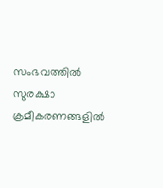സംഭവത്തില്‍ സുരക്ഷാ ക്രമീകരണങ്ങളില്‍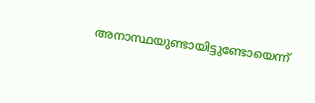അനാസ്ഥയുണ്ടായിട്ടുണ്ടോയെന്ന്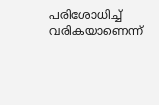പരിശോധിച്ച് വരികയാണെന്ന്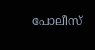പോലീസ്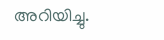അറിയിച്ചു.